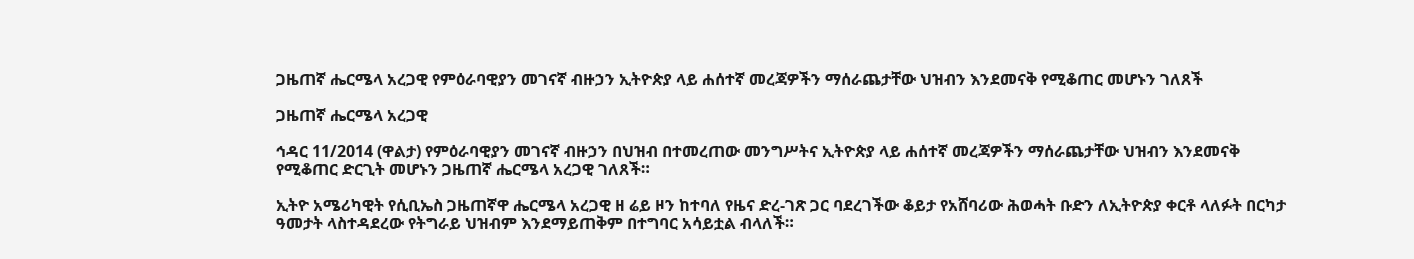ጋዜጠኛ ሔርሜላ አረጋዊ የምዕራባዊያን መገናኛ ብዙኃን ኢትዮጵያ ላይ ሐሰተኛ መረጃዎችን ማሰራጨታቸው ህዝብን እንደመናቅ የሚቆጠር መሆኑን ገለጸች

ጋዜጠኛ ሔርሜላ አረጋዊ

ኅዳር 11/2014 (ዋልታ) የምዕራባዊያን መገናኛ ብዙኃን በህዝብ በተመረጠው መንግሥትና ኢትዮጵያ ላይ ሐሰተኛ መረጃዎችን ማሰራጨታቸው ህዝብን እንደመናቅ የሚቆጠር ድርጊት መሆኑን ጋዜጠኛ ሔርሜላ አረጋዊ ገለጸች።

ኢትዮ አሜሪካዊት የሲቢኤስ ጋዜጠኛዋ ሔርሜላ አረጋዊ ዘ ሬይ ዞን ከተባለ የዜና ድረ-ገጽ ጋር ባደረገችው ቆይታ የአሸባሪው ሕወሓት ቡድን ለኢትዮጵያ ቀርቶ ላለፉት በርካታ ዓመታት ላስተዳደረው የትግራይ ህዝብም እንደማይጠቅም በተግባር አሳይቷል ብላለች።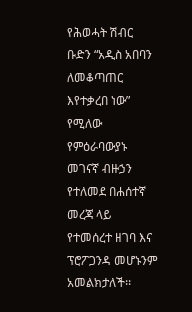የሕወሓት ሽብር ቡድን “አዲስ አበባን ለመቆጣጠር እየተቃረበ ነው” የሚለው የምዕራባውያኑ መገናኛ ብዙኃን የተለመደ በሐሰተኛ መረጃ ላይ የተመሰረተ ዘገባ እና ፕሮፖጋንዳ መሆኑንም አመልክታለች፡፡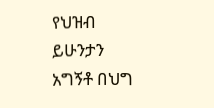የህዝብ ይሁንታን አግኝቶ በህግ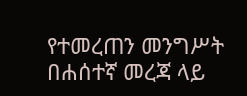የተመረጠን መንግሥት በሐሰተኛ መረጃ ላይ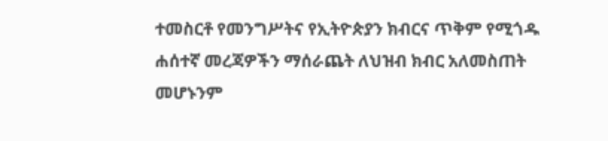ተመስርቶ የመንግሥትና የኢትዮጵያን ክብርና ጥቅም የሚጎዱ ሐሰተኛ መረጃዎችን ማሰራጨት ለህዝብ ክብር አለመስጠት መሆኑንም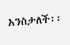አንስታለች፡፡